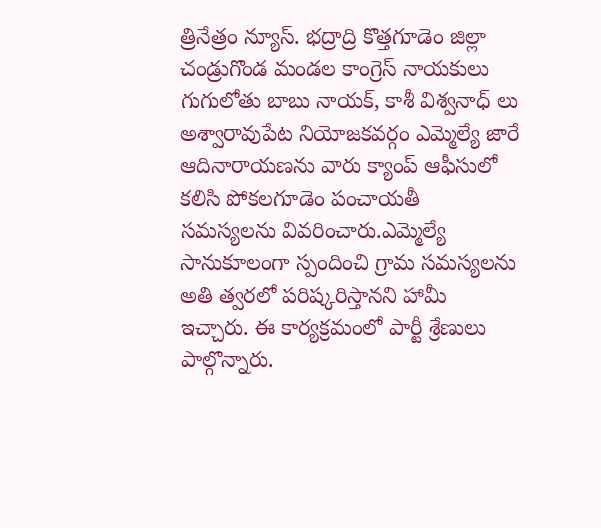త్రినేత్రం న్యూస్. భద్రాద్రి కొత్తగూడెం జిల్లా చండ్రుగొండ మండల కాంగ్రెస్ నాయకులు గుగులోతు బాబు నాయక్, కాశీ విశ్వనాధ్ లు అశ్వారావుపేట నియోజకవర్గం ఎమ్మెల్యే జారే ఆదినారాయణను వారు క్యాంప్ ఆఫీసులో కలిసి పోకలగూడెం పంచాయతీ సమస్యలను వివరించారు.ఎమ్మెల్యే సానుకూలంగా స్పందించి గ్రామ సమస్యలను అతి త్వరలో పరిష్కరిస్తానని హామీ ఇచ్చారు. ఈ కార్యక్రమంలో పార్టీ శ్రేణులు పాల్గొన్నారు.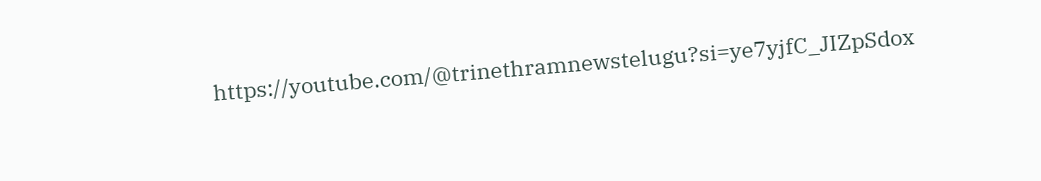https://youtube.com/@trinethramnewstelugu?si=ye7yjfC_JIZpSdox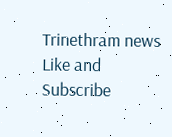Trinethram news
Like and Subscribe